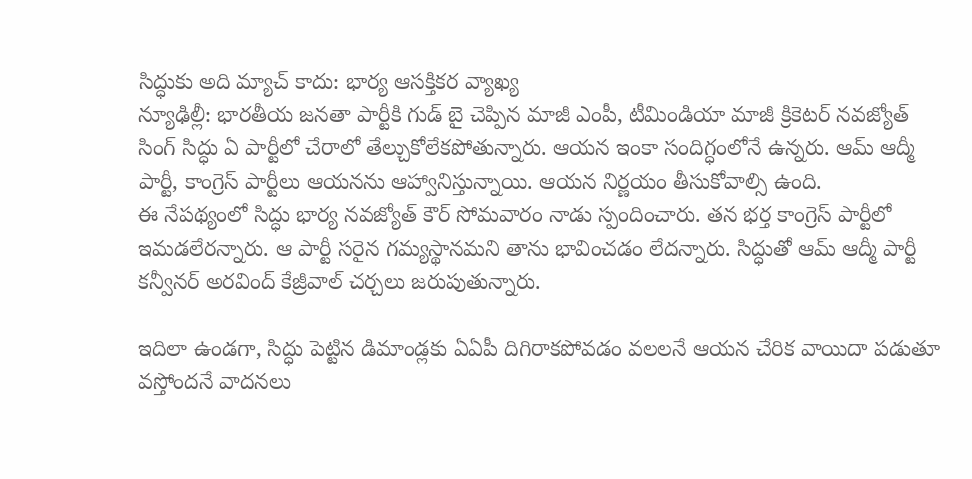సిద్ధుకు అది మ్యాచ్ కాదు: భార్య ఆసక్తికర వ్యాఖ్య
న్యూఢిల్లీ: భారతీయ జనతా పార్టీకి గుడ్ బై చెప్పిన మాజీ ఎంపీ, టీమిండియా మాజీ క్రికెటర్ నవజ్యోత్ సింగ్ సిద్ధు ఏ పార్టీలో చేరాలో తేల్చుకోలేకపోతున్నారు. ఆయన ఇంకా సందిగ్ధంలోనే ఉన్నరు. ఆమ్ ఆద్మీ పార్టీ, కాంగ్రెస్ పార్టీలు ఆయనను ఆహ్వానిస్తున్నాయి. ఆయన నిర్ణయం తీసుకోవాల్సి ఉంది.
ఈ నేపథ్యంలో సిద్ధు భార్య నవజ్యోత్ కౌర్ సోమవారం నాడు స్పందించారు. తన భర్త కాంగ్రెస్ పార్టీలో ఇమడలేరన్నారు. ఆ పార్టీ సరైన గమ్యస్థానమని తాను భావించడం లేదన్నారు. సిద్ధుతో ఆమ్ ఆద్మీ పార్టీ కన్వీనర్ అరవింద్ కేజ్రీవాల్ చర్చలు జరుపుతున్నారు.

ఇదిలా ఉండగా, సిద్ధు పెట్టిన డిమాండ్లకు ఏఏపీ దిగిరాకపోవడం వలలనే ఆయన చేరిక వాయిదా పడుతూ వస్తోందనే వాదనలు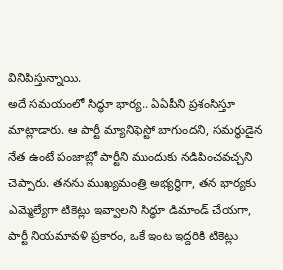వినిపిస్తున్నాయి.
అదే సమయంలో సిద్ధూ భార్య.. ఏఏపీని ప్రశంసిస్తూ మాట్లాడారు. ఆ పార్టీ మ్యానిఫెస్టో బాగుందని, సమర్థుడైన నేత ఉంటే పంజాబ్లో పార్టీని ముందుకు నడిపించవచ్చని చెప్పారు. తనను ముఖ్యమంత్రి అభ్యర్థిగా, తన భార్యకు ఎమ్మెల్యేగా టికెట్లు ఇవ్వాలని సిద్ధూ డిమాండ్ చేయగా, పార్టీ నియమావళి ప్రకారం, ఒకే ఇంట ఇద్దరికి టికెట్లు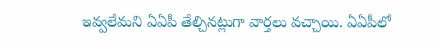ఇవ్వలేమని ఏఏపీ తేల్చినట్లుగా వార్తలు వచ్చాయి. ఏఏపీలో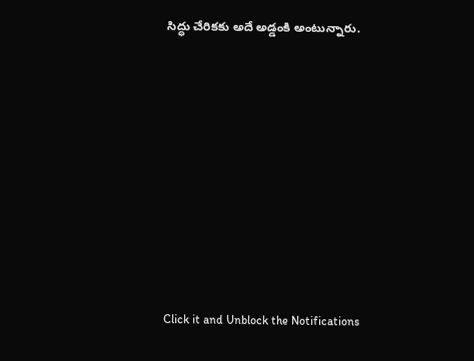సిద్ధు చేరికకు అదే అడ్డంకి అంటున్నారు.












Click it and Unblock the Notifications